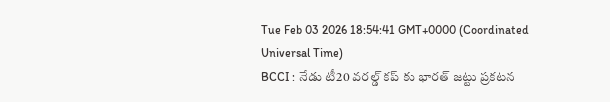Tue Feb 03 2026 18:54:41 GMT+0000 (Coordinated Universal Time)
BCCI : నేడు టీ20 వరల్డ్ కప్ కు భారత్ జట్టు ప్రకటన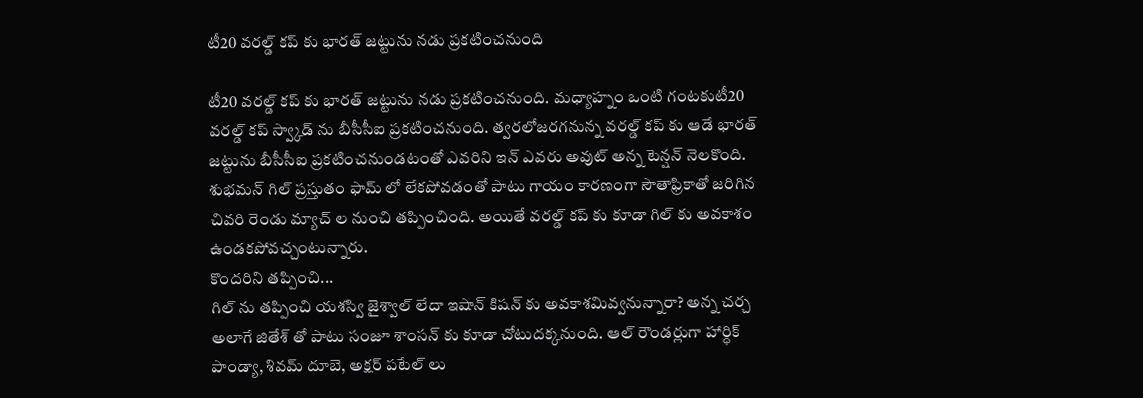టీ20 వరల్డ్ కప్ కు భారత్ జట్టును నడు ప్రకటించనుంది

టీ20 వరల్డ్ కప్ కు భారత్ జట్టును నడు ప్రకటించనుంది. మధ్యాహ్నం ఒంటి గంటకుటీ20 వరల్డ్ కప్ స్వ్కాడ్ ను బీసీసీఐ ప్రకటించనుంది. త్వరలోజరగనున్న వరల్డ్ కప్ కు ఆడే భారత్ జట్టును బీసీసీఐ ప్రకటించనుండటంతో ఎవరిని ఇన్ ఎవరు అవుట్ అన్న టెన్షన్ నెలకొంది. శుభమన్ గిల్ ప్రస్తుతం ఫామ్ లో లేకపోవడంతో పాటు గాయం కారణంగా సౌతాఫ్రికాతో జరిగిన చివరి రెండు మ్యాచ్ ల నుంచి తప్పించింది. అయితే వరల్డ్ కప్ కు కూడా గిల్ కు అవకాశం ఉండకపోవచ్చంటున్నారు.
కొందరిని తప్పించి...
గిల్ ను తప్పించి యశస్వి జైశ్వాల్ లేదా ఇషాన్ కిషన్ కు అవకాశమివ్వనున్నారా? అన్న చర్చ అలాగే జితేశ్ తో పాటు సంజూ శాంసన్ కు కూడా చోటుదక్కనుంది. ఆల్ రౌండర్లుగా హార్ధిక్ పాండ్యా, శివమ్ దూబె, అక్షర్ పటేల్ లు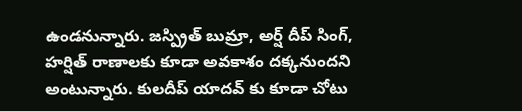ఉండనున్నారు. జస్ప్రిత్ బుమ్రా, అర్ష్ దీప్ సింగ్, హర్షిత్ రాణాలకు కూడా అవకాశం దక్కనుందని అంటున్నారు. కులదీప్ యాదవ్ కు కూడా చోటు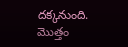దక్కనుంది. మొత్తం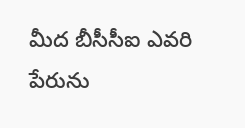మీద బీసీసీఐ ఎవరి పేరును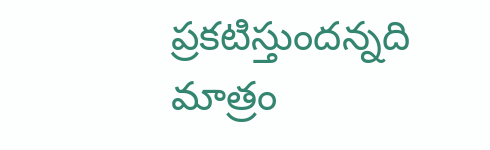ప్రకటిస్తుందన్నది మాత్రం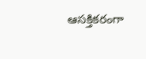ఆసక్తికరంగా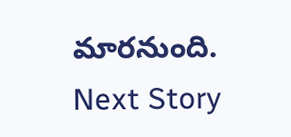మారనుంది.
Next Story